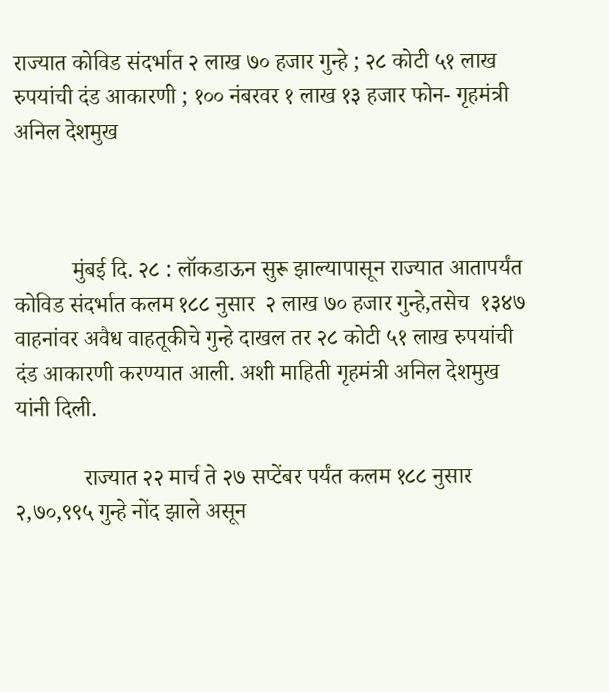राज्यात कोविड संदर्भात २ लाख ७० हजार गुन्हे ; २८ कोटी ५१ लाख रुपयांची दंड आकारणी ; १०० नंबरवर १ लाख १३ हजार फोन- गृहमंत्री अनिल देशमुख



          मुंबई दि. २८ : लॉकडाऊन सुरू झाल्यापासून राज्यात आतापर्यंत कोविड संदर्भात कलम १८८ नुसार  २ लाख ७० हजार गुन्हे,तसेच  १३४७ वाहनांवर अवैध वाहतूकीचे गुन्हे दाखल तर २८ कोटी ५१ लाख रुपयांची दंड आकारणी करण्यात आली. अशी माहिती गृहमंत्री अनिल देशमुख यांनी दिली.

            राज्यात २२ मार्च ते २७ सप्टेंबर पर्यंत कलम १८८ नुसार २,७०,९९५ गुन्हे नोंद झाले असून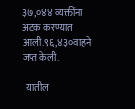३७,०४४ व्यक्तींना अटक करण्यात आली.९६,४३०वाहने जप्त केली.

  यातील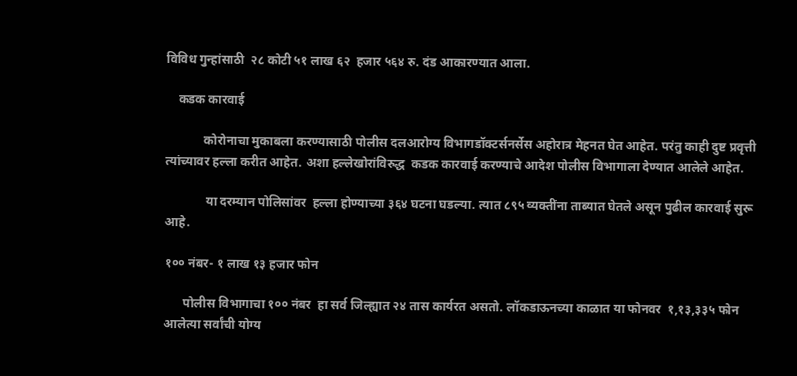विविध गुन्हांसाठी  २८ कोटी ५१ लाख ६२  हजार ५६४ रु. दंड आकारण्यात आला.

    कडक कारवाई

            कोरोनाचा मुकाबला करण्यासाठी पोलीस दलआरोग्य विभागडॉक्टर्सनर्सेस अहोरात्र मेहनत घेत आहेत. परंतु काही दुष्ट प्रवृत्ती त्यांच्यावर हल्ला करीत आहेत. अशा हल्लेखोरांविरुद्ध  कडक कारवाई करण्याचे आदेश पोलीस विभागाला देण्यात आलेले आहेत.

             या दरम्यान पोलिसांवर  हल्ला होण्याच्या ३६४ घटना घडल्या. त्यात ८९५ व्यक्तींना ताब्यात घेतले असून पुढील कारवाई सुरू आहे.

१०० नंबर- १ लाख १३ हजार फोन

      पोलीस विभागाचा १०० नंबर  हा सर्व जिल्ह्यात २४ तास कार्यरत असतो. लॉकडाऊनच्या काळात या फोनवर  १,१३,३३५ फोन आलेत्या सर्वांची योग्य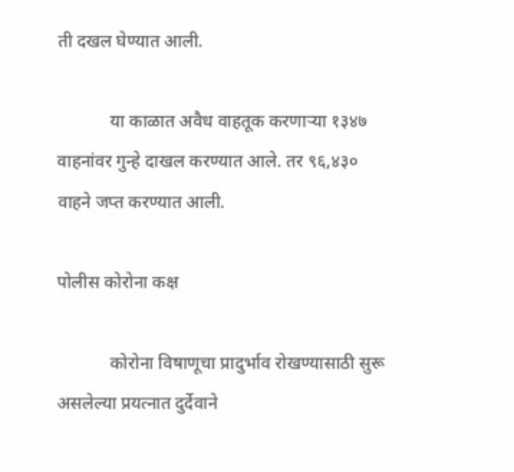ती दखल घेण्यात आली.

            या काळात अवैध वाहतूक करणाऱ्या १३४७ वाहनांवर गुन्हे दाखल करण्यात आले. तर ९६,४३० वाहने जप्त करण्यात आली.

पोलीस कोरोना कक्ष

            कोरोना विषाणूचा प्रादुर्भाव रोखण्यासाठी सुरू असलेल्या प्रयत्नात दुर्देवाने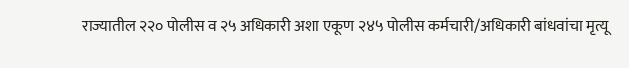राज्यातील २२० पोलीस व २५ अधिकारी अशा एकूण २४५ पोलीस कर्मचारी/अधिकारी बांधवांचा मृत्यू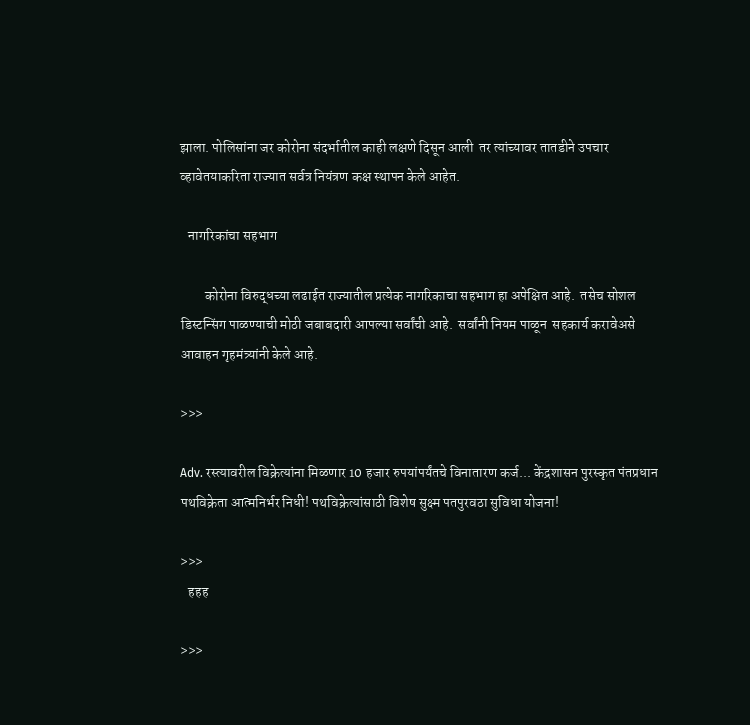झाला. पोलिसांना जर कोरोना संदर्भातील काही लक्षणे दिसून आली  तर त्यांच्यावर तातडीने उपचार व्हावेतयाकरिता राज्यात सर्वत्र नियंत्रण कक्ष स्थापन केले आहेत.

   नागरिकांचा सहभाग

         कोरोना विरुद्धच्या लढाईत राज्यातील प्रत्येक नागरिकाचा सहभाग हा अपेक्षित आहे.  तसेच सोशल डिस्टन्सिंग पाळण्याची मोठी जबाबदारी आपल्या सर्वांची आहे.  सर्वांनी नियम पाळून  सहकार्य करावेअसे आवाहन गृहमंत्र्यांनी केले आहे.

>>>

Adv. रस्त्यावरील विक्रेत्यांना मिळणार 10 हजार रुपयांपर्यंतचे विनातारण कर्ज... केंद्रशासन पुरस्कृत पंतप्रधान पथविक्रेता आत्मनिर्भर निधी! पथविक्रेत्यांसाठी विशेष सुक्ष्म पतपुरवठा सुविधा योजना!

>>>
   हहह

>>>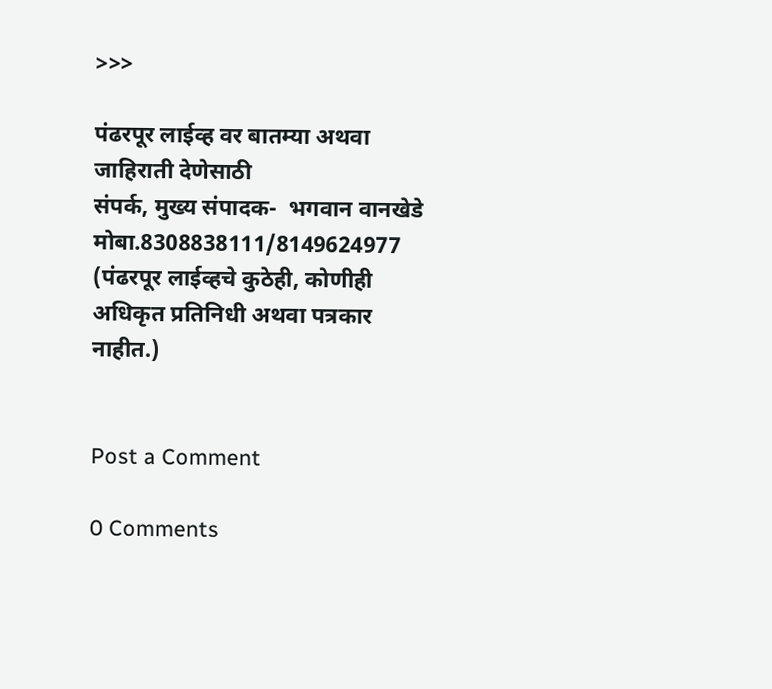>>>

पंढरपूर लाईव्ह वर बातम्या अथवा जाहिराती देणेसाठी
संपर्क, मुख्य संपादक-  भगवान वानखेडे मोबा.8308838111/8149624977
(पंढरपूर लाईव्हचे कुठेही, कोणीही अधिकृत प्रतिनिधी अथवा पत्रकार नाहीत.)


Post a Comment

0 Comments